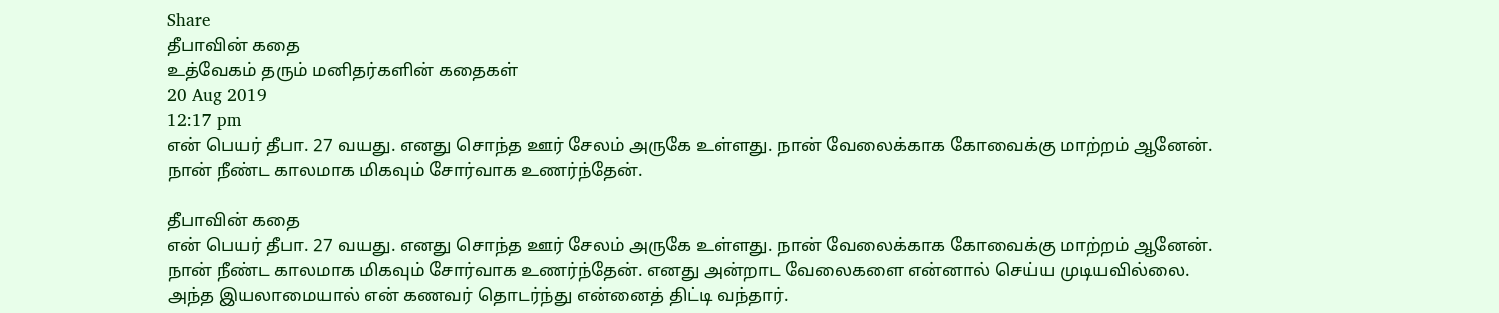Share
தீபாவின் கதை
உத்வேகம் தரும் மனிதர்களின் கதைகள்
20 Aug 2019
12:17 pm
என் பெயர் தீபா. 27 வயது. எனது சொந்த ஊர் சேலம் அருகே உள்ளது. நான் வேலைக்காக கோவைக்கு மாற்றம் ஆனேன். நான் நீண்ட காலமாக மிகவும் சோர்வாக உணர்ந்தேன்.

தீபாவின் கதை
என் பெயர் தீபா. 27 வயது. எனது சொந்த ஊர் சேலம் அருகே உள்ளது. நான் வேலைக்காக கோவைக்கு மாற்றம் ஆனேன். நான் நீண்ட காலமாக மிகவும் சோர்வாக உணர்ந்தேன். எனது அன்றாட வேலைகளை என்னால் செய்ய முடியவில்லை. அந்த இயலாமையால் என் கணவர் தொடர்ந்து என்னைத் திட்டி வந்தார்.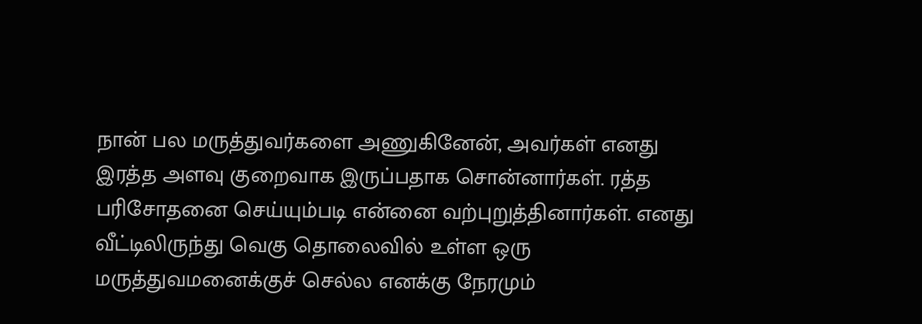நான் பல மருத்துவர்களை அணுகினேன், அவர்கள் எனது இரத்த அளவு குறைவாக இருப்பதாக சொன்னார்கள். ரத்த பரிசோதனை செய்யும்படி என்னை வற்புறுத்தினார்கள். எனது வீட்டிலிருந்து வெகு தொலைவில் உள்ள ஒரு மருத்துவமனைக்குச் செல்ல எனக்கு நேரமும்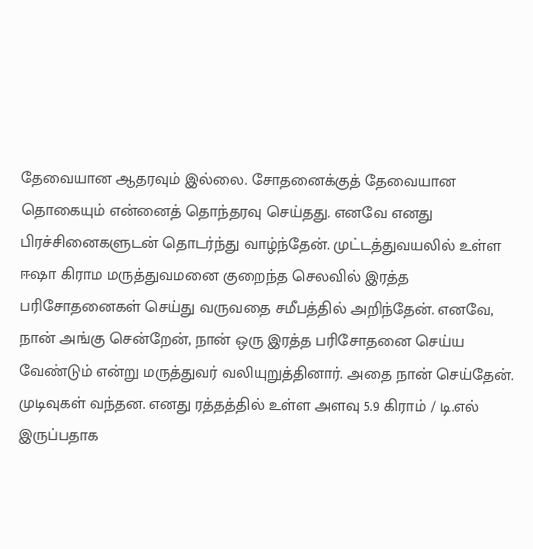தேவையான ஆதரவும் இல்லை. சோதனைக்குத் தேவையான தொகையும் என்னைத் தொந்தரவு செய்தது. எனவே எனது பிரச்சினைகளுடன் தொடர்ந்து வாழ்ந்தேன். முட்டத்துவயலில் உள்ள ஈஷா கிராம மருத்துவமனை குறைந்த செலவில் இரத்த பரிசோதனைகள் செய்து வருவதை சமீபத்தில் அறிந்தேன். எனவே, நான் அங்கு சென்றேன், நான் ஒரு இரத்த பரிசோதனை செய்ய வேண்டும் என்று மருத்துவர் வலியுறுத்தினார். அதை நான் செய்தேன். முடிவுகள் வந்தன. எனது ரத்தத்தில் உள்ள அளவு 5.9 கிராம் / டி.எல் இருப்பதாக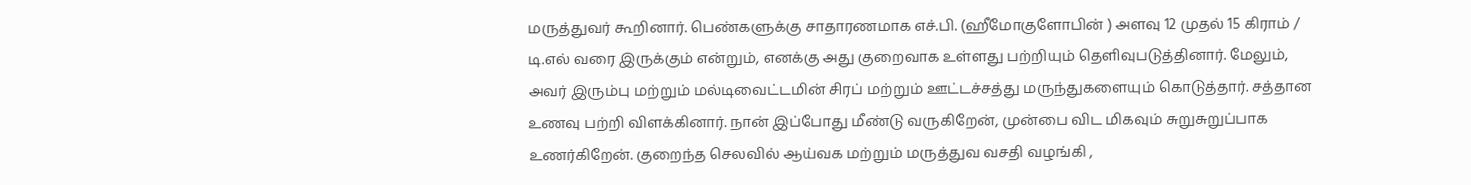மருத்துவர் கூறினார். பெண்களுக்கு சாதாரணமாக எச்.பி. (ஹீமோகுளோபின் ) அளவு 12 முதல் 15 கிராம் / டி.எல் வரை இருக்கும் என்றும், எனக்கு அது குறைவாக உள்ளது பற்றியும் தெளிவுபடுத்தினார். மேலும், அவர் இரும்பு மற்றும் மல்டிவைட்டமின் சிரப் மற்றும் ஊட்டச்சத்து மருந்துகளையும் கொடுத்தார். சத்தான உணவு பற்றி விளக்கினார். நான் இப்போது மீண்டு வருகிறேன், முன்பை விட மிகவும் சுறுசுறுப்பாக உணர்கிறேன். குறைந்த செலவில் ஆய்வக மற்றும் மருத்துவ வசதி வழங்கி ,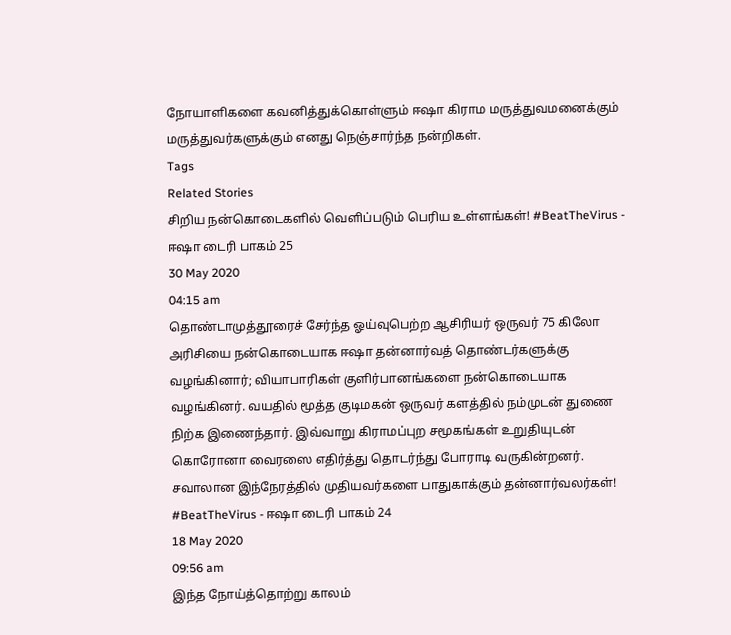நோயாளிகளை கவனித்துக்கொள்ளும் ஈஷா கிராம மருத்துவமனைக்கும் மருத்துவர்களுக்கும் எனது நெஞ்சார்ந்த நன்றிகள்.
Tags
Related Stories
சிறிய நன்கொடைகளில் வெளிப்படும் பெரிய உள்ளங்கள்! #BeatTheVirus - ஈஷா டைரி பாகம் 25
30 May 2020
04:15 am
தொண்டாமுத்தூரைச் சேர்ந்த ஓய்வுபெற்ற ஆசிரியர் ஒருவர் 75 கிலோ அரிசியை நன்கொடையாக ஈஷா தன்னார்வத் தொண்டர்களுக்கு வழங்கினார்; வியாபாரிகள் குளிர்பானங்களை நன்கொடையாக வழங்கினர். வயதில் மூத்த குடிமகன் ஒருவர் களத்தில் நம்முடன் துணை நிற்க இணைந்தார். இவ்வாறு கிராமப்புற சமூகங்கள் உறுதியுடன் கொரோனா வைரஸை எதிர்த்து தொடர்ந்து போராடி வருகின்றனர்.
சவாலான இந்நேரத்தில் முதியவர்களை பாதுகாக்கும் தன்னார்வலர்கள்! #BeatTheVirus - ஈஷா டைரி பாகம் 24
18 May 2020
09:56 am
இந்த நோய்த்தொற்று காலம்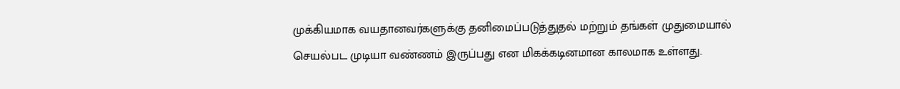முக்கியமாக வயதானவர்களுக்கு தனிமைப்படுத்துதல் மற்றும் தங்கள் முதுமையால் செயல்பட முடியா வண்ணம் இருப்பது என மிகக்கடினமான காலமாக உள்ளது.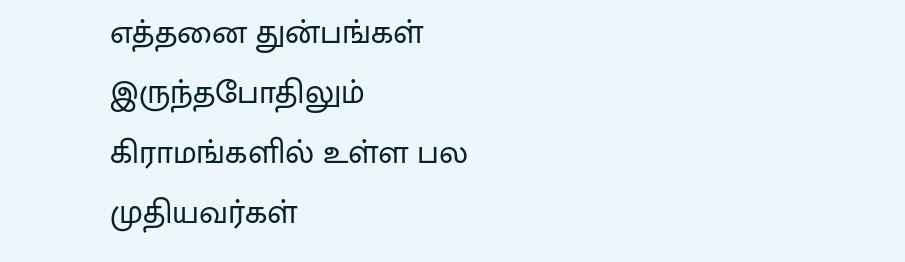எத்தனை துன்பங்கள் இருந்தபோதிலும் கிராமங்களில் உள்ள பல முதியவர்கள்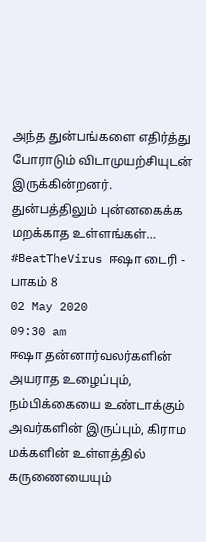அந்த துன்பங்களை எதிர்த்து போராடும் விடாமுயற்சியுடன் இருக்கின்றனர்.
துன்பத்திலும் புன்னகைக்க மறக்காத உள்ளங்கள்… #BeatTheVirus ஈஷா டைரி - பாகம் 8
02 May 2020
09:30 am
ஈஷா தன்னார்வலர்களின் அயராத உழைப்பும், நம்பிக்கையை உண்டாக்கும் அவர்களின் இருப்பும், கிராம மக்களின் உள்ளத்தில் கருணையையும்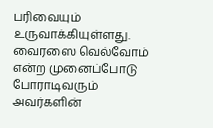பரிவையும் உருவாக்கியுள்ளது. வைரஸை வெல்வோம் என்ற முனைப்போடு போராடிவரும் அவர்களின்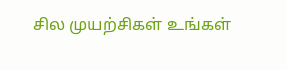சில முயற்சிகள் உங்கள்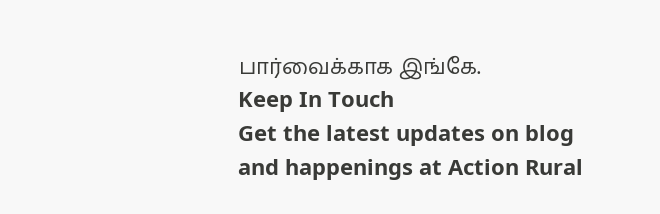பார்வைக்காக இங்கே.
Keep In Touch
Get the latest updates on blog and happenings at Action Rural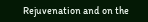Rejuvenation and on the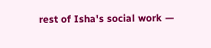rest of Isha's social work —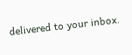delivered to your inbox.